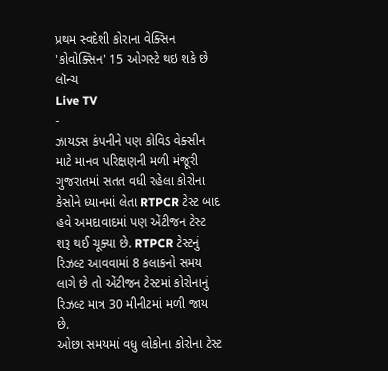પ્રથમ સ્વદેશી કોરાના વેક્સિન 'કોવોક્સિન' 15 ઓગસ્ટે થઇ શકે છે લૉન્ચ
Live TV
-
ઝાયડસ કંપનીને પણ કોવિડ વેક્સીન માટે માનવ પરિક્ષણની મળી મંજૂરી
ગુજરાતમાં સતત વધી રહેલા કોરોના કેસોને ધ્યાનમાં લેતા RTPCR ટેસ્ટ બાદ હવે અમદાવાદમાં પણ એંટીજન ટેસ્ટ શરૂ થઈ ચૂક્યા છે. RTPCR ટેસ્ટનું રિઝલ્ટ આવવામાં 8 કલાકનો સમય લાગે છે તો એંટીજન ટેસ્ટમાં કોરોનાનું રિઝલ્ટ માત્ર 30 મીનીટમાં મળી જાય છે.
ઓછા સમયમાં વધુ લોકોના કોરોના ટેસ્ટ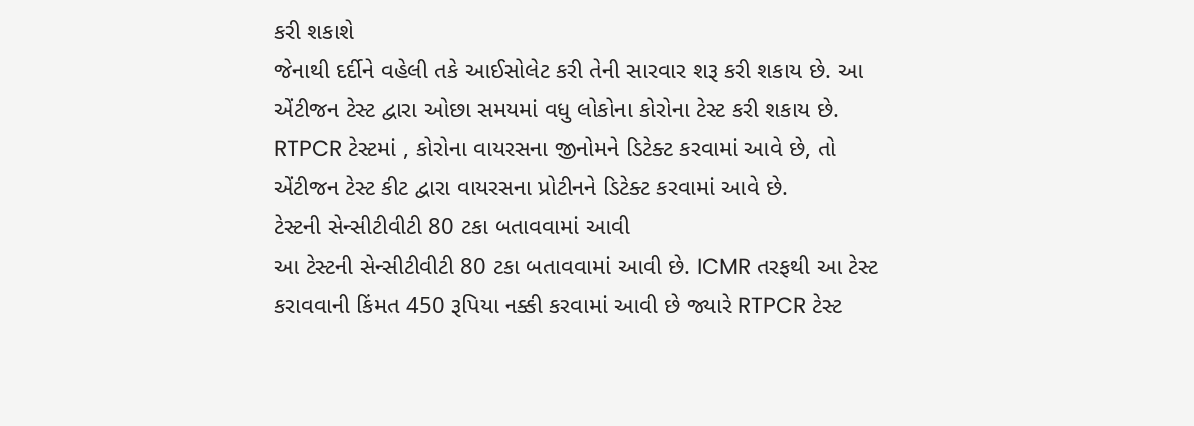કરી શકાશે
જેનાથી દર્દીને વહેલી તકે આઈસોલેટ કરી તેની સારવાર શરૂ કરી શકાય છે. આ એંટીજન ટેસ્ટ દ્વારા ઓછા સમયમાં વધુ લોકોના કોરોના ટેસ્ટ કરી શકાય છે. RTPCR ટેસ્ટમાં , કોરોના વાયરસના જીનોમને ડિટેક્ટ કરવામાં આવે છે, તો એંટીજન ટેસ્ટ કીટ દ્વારા વાયરસના પ્રોટીનને ડિટેક્ટ કરવામાં આવે છે.
ટેસ્ટની સેન્સીટીવીટી 80 ટકા બતાવવામાં આવી
આ ટેસ્ટની સેન્સીટીવીટી 80 ટકા બતાવવામાં આવી છે. ICMR તરફથી આ ટેસ્ટ કરાવવાની કિંમત 450 રૂપિયા નક્કી કરવામાં આવી છે જ્યારે RTPCR ટેસ્ટ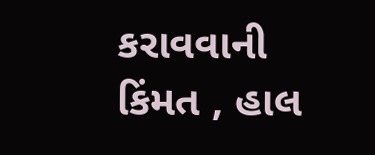કરાવવાની કિંમત , હાલ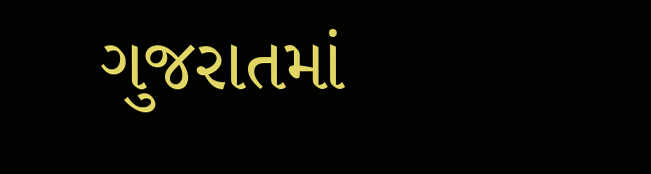ગુજરાતમાં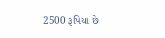2500 રૂપિયા છે